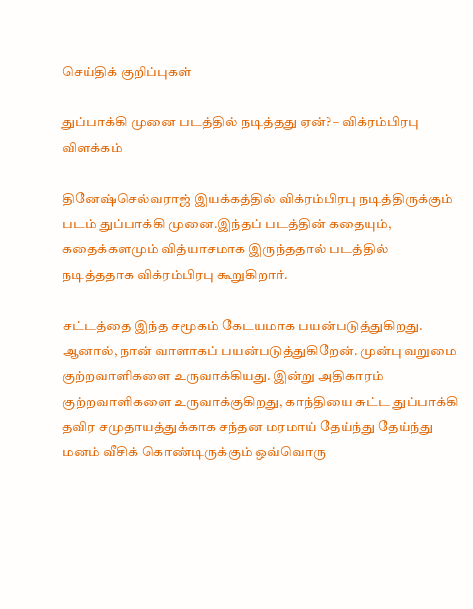செய்திக் குறிப்புகள்

துப்பாக்கி முனை படத்தில் நடித்தது ஏன்? – விக்ரம்பிரபு விளக்கம்

தினேஷ்செல்வராஜ் இயக்கத்தில் விக்ரம்பிரபு நடித்திருக்கும் படம் துப்பாக்கி முனை.இந்தப் படத்தின் கதையும், கதைக்களமும் வித்யாசமாக இருந்ததால் படத்தில் நடித்ததாக விக்ரம்பிரபு கூறுகிறார்.

சட்டத்தை இந்த சமூகம் கேடயமாக பயன்படுத்துகிறது. ஆனால், நான் வாளாகப் பயன்படுத்துகிறேன். முன்பு வறுமை குற்றவாளிகளை உருவாக்கியது. இன்று அதிகாரம் குற்றவாளிகளை உருவாக்குகிறது, காந்தியை சுட்ட துப்பாக்கி தவிர சமுதாயத்துக்காக சந்தன மரமாய் தேய்ந்து தேய்ந்து மனம் வீசிக் கொண்டிருக்கும் ஒவ்வொரு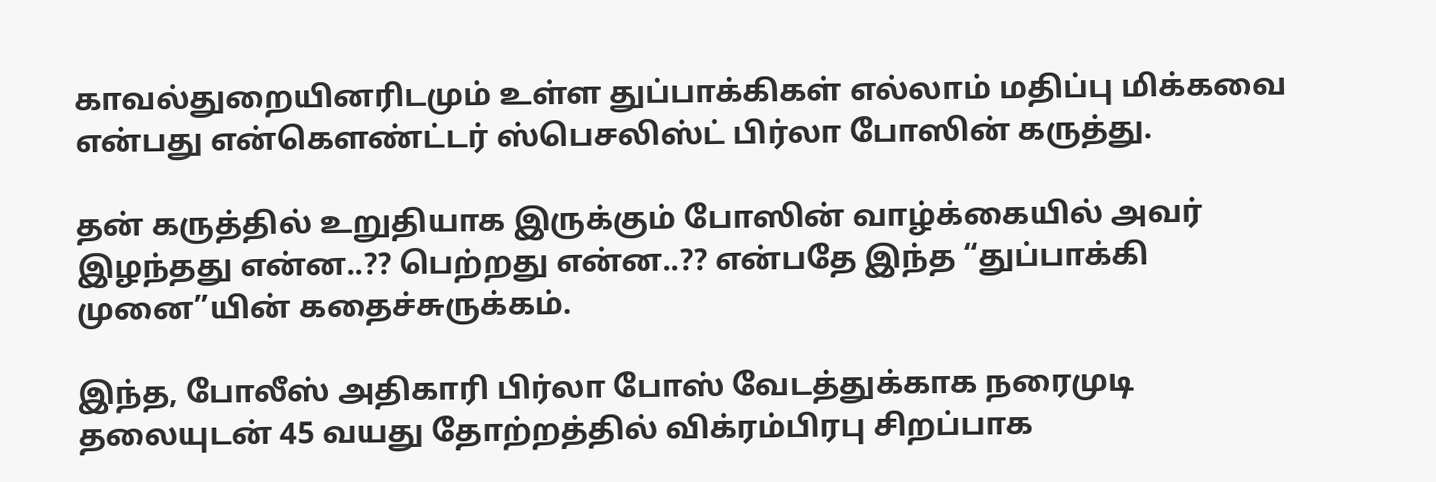காவல்துறையினரிடமும் உள்ள துப்பாக்கிகள் எல்லாம் மதிப்பு மிக்கவை என்பது என்கெளண்ட்டர் ஸ்பெசலிஸ்ட் பிர்லா போஸின் கருத்து.

தன் கருத்தில் உறுதியாக இருக்கும் போஸின் வாழ்க்கையில் அவர் இழந்தது என்ன..?? பெற்றது என்ன..?? என்பதே இந்த “துப்பாக்கி முனை”யின் கதைச்சுருக்கம்.

இந்த, போலீஸ் அதிகாரி பிர்லா போஸ் வேடத்துக்காக நரைமுடி தலையுடன் 45 வயது தோற்றத்தில் விக்ரம்பிரபு சிறப்பாக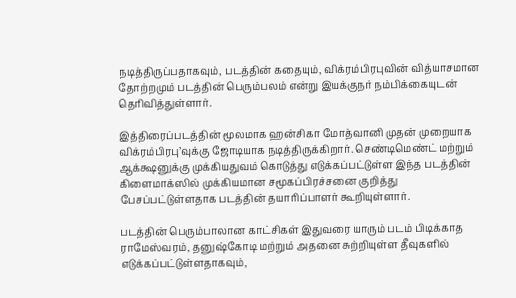நடித்திருப்பதாகவும், படத்தின் கதையும், விக்ரம்பிரபுவின் வித்யாசமான தோற்றமும் படத்தின் பெரும்பலம் என்று இயக்குநர் நம்பிக்கையுடன் தெரிவித்துள்ளார்.

இத்திரைப்படத்தின் மூலமாக ஹன்சிகா மோத்வானி முதன் முறையாக விக்ரம்பிரபு’வுக்கு ஜோடியாக நடித்திருக்கிறார். செண்டிமெண்ட் மற்றும் ஆக்க்ஷனுக்கு முக்கியதுவம் கொடுத்து எடுக்கப்பட்டுள்ள இந்த படத்தின் கிளைமாக்ஸில் முக்கியமான சமூகப்பிரச்சனை குறித்து பேசப்பட்டுள்ளதாக படத்தின் தயாரிப்பாளர் கூறியுள்ளார்.

படத்தின் பெரும்பாலான காட்சிகள் இதுவரை யாரும் படம் பிடிக்காத ராமேஸ்வரம், தனுஷ்கோடி மற்றும் அதனை சுற்றியுள்ள தீவுகளில் எடுக்கப்பட்டுள்ளதாகவும்,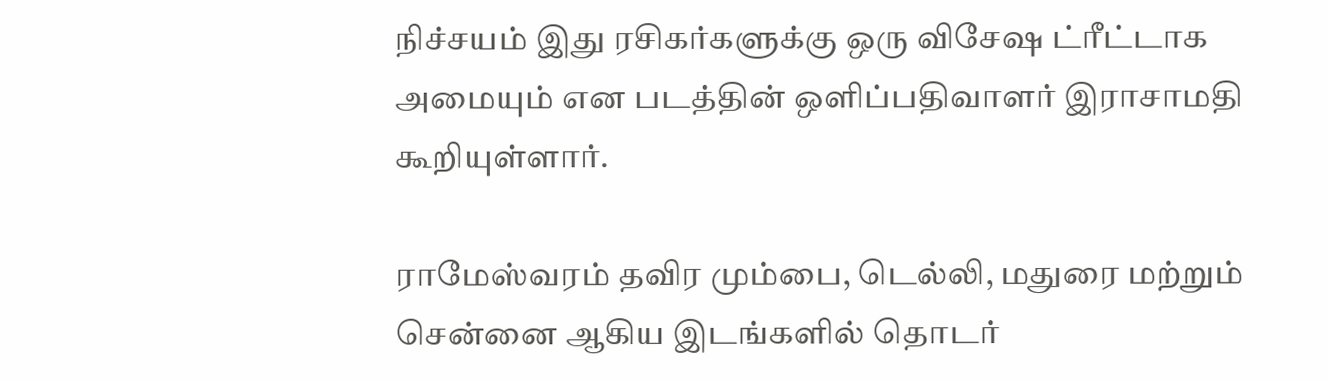நிச்சயம் இது ரசிகர்களுக்கு ஒரு விசேஷ ட்ரீட்டாக அமையும் என படத்தின் ஒளிப்பதிவாளர் இராசாமதி கூறியுள்ளார்.

ராமேஸ்வரம் தவிர மும்பை, டெல்லி, மதுரை மற்றும் சென்னை ஆகிய இடங்களில் தொடர்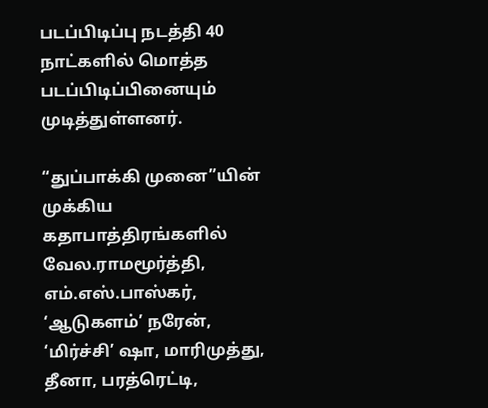படப்பிடிப்பு நடத்தி 40 நாட்களில் மொத்த படப்பிடிப்பினையும் முடித்துள்ளனர்.

“துப்பாக்கி முனை”யின் முக்கிய கதாபாத்திரங்களில் வேல.ராமமூர்த்தி, எம்.எஸ்.பாஸ்கர், ‘ஆடுகளம்’ நரேன், ‘மிர்ச்சி’ ஷா, மாரிமுத்து, தீனா, பரத்ரெட்டி,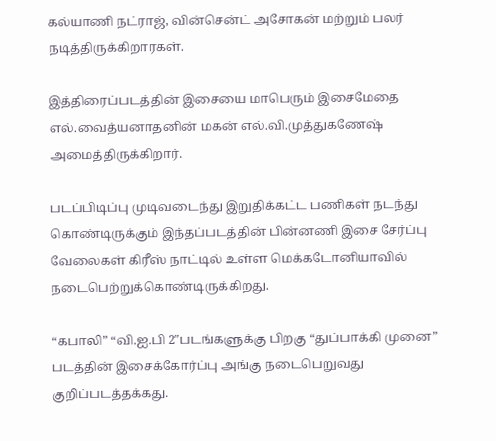கல்யாணி நட்ராஜ், வின்சென்ட் அசோகன் மற்றும் பலர் நடித்திருக்கிறாரகள்.

இத்திரைப்படத்தின் இசையை மாபெரும் இசைமேதை எல்.வைத்யனாதனின் மகன் எல்.வி.முத்துகணேஷ் அமைத்திருக்கிறார்.

படப்பிடிப்பு முடிவடைந்து இறுதிக்கட்ட பணிகள் நடந்து கொண்டிருக்கும் இந்தப்படத்தின் பின்னணி இசை சேர்ப்பு வேலைகள் கிரீஸ் நாட்டில் உள்ள மெக்கடோனியாவில் நடைபெற்றுக்கொண்டிருக்கிறது.

“கபாலி” “வி.ஐ.பி 2″படங்களுக்கு பிறகு “துப்பாக்கி முனை” படத்தின் இசைக்கோர்ப்பு அங்கு நடைபெறுவது குறிப்படத்தக்கது.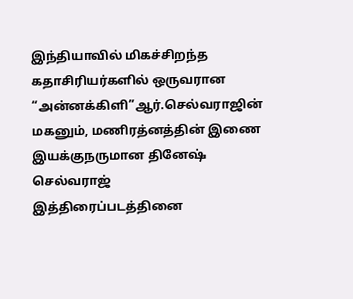இந்தியாவில் மிகச்சிறந்த கதாசிரியர்களில் ஒருவரான “அன்னக்கிளி”ஆர்.செல்வராஜின் மகனும், மணிரத்னத்தின் இணை இயக்குநருமான தினேஷ் செல்வராஜ் இத்திரைப்படத்தினை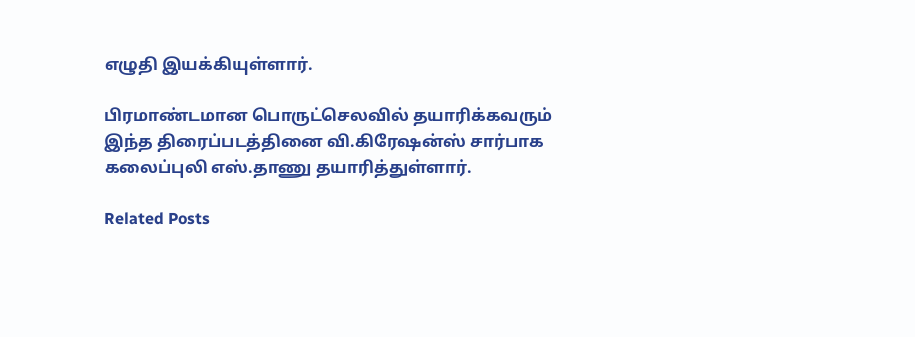எழுதி இயக்கியுள்ளார்.

பிரமாண்டமான பொருட்செலவில் தயாரிக்கவரும் இந்த திரைப்படத்தினை வி.கிரேஷன்ஸ் சார்பாக கலைப்புலி எஸ்.தாணு தயாரித்துள்ளார்.

Related Posts